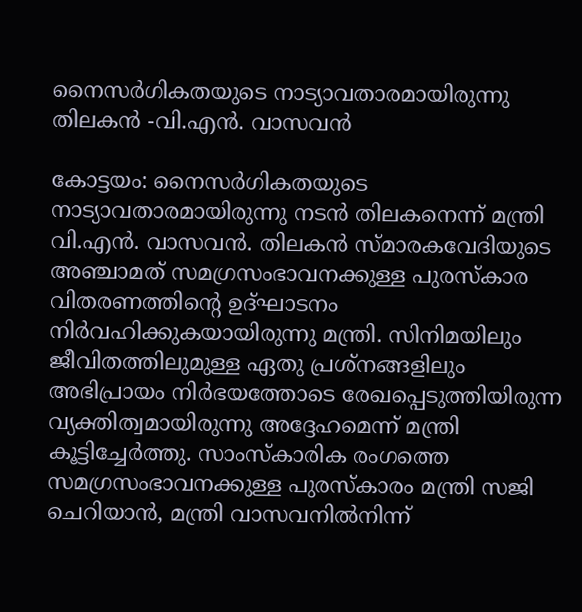നൈസർഗികതയുടെ നാട്യാവതാരമായിരുന്നു തിലകൻ -വി.എൻ. വാസവൻ

കോട്ടയം: നൈസർഗികതയുടെ നാട്യാവതാരമായിരുന്നു നടൻ തിലകനെന്ന് മന്ത്രി വി.എൻ. വാസവൻ. തിലകൻ സ്മാരകവേദിയുടെ അഞ്ചാമത് സമഗ്രസംഭാവനക്കുള്ള പുരസ്കാര വിതരണത്തിന്‍റെ ഉദ്ഘാടനം നിർവഹിക്കുകയായിരുന്നു മന്ത്രി. സിനിമയിലും ജീവിതത്തിലുമുള്ള ഏതു പ്രശ്നങ്ങളിലും അഭിപ്രായം നിർഭയത്തോടെ രേഖപ്പെടുത്തിയിരുന്ന വ്യക്തിത്വമായിരുന്നു അദ്ദേഹമെന്ന് മന്ത്രി കൂട്ടിച്ചേർത്തു. സാംസ്കാരിക രംഗത്തെ സമഗ്രസംഭാവനക്കുള്ള പുരസ്കാരം മന്ത്രി സജി ചെറിയാൻ, മന്ത്രി വാസവനിൽനിന്ന്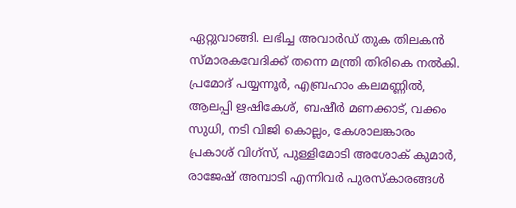ഏറ്റുവാങ്ങി. ലഭിച്ച അവാർഡ് തുക തിലകൻ സ്മാരകവേദിക്ക് തന്നെ മന്ത്രി തിരികെ നൽകി. പ്രമോദ് പയ്യന്നൂർ, എബ്രഹാം കലമണ്ണിൽ, ആലപ്പി ഋഷികേശ്, ബഷീർ മണക്കാട്, വക്കം സുധി, നടി വിജി കൊല്ലം, കേശാലങ്കാരം പ്രകാശ് വിഗ്സ്, പുള്ളിമോടി അശോക് കുമാർ, രാജേഷ് അമ്പാടി എന്നിവർ പുരസ്കാരങ്ങൾ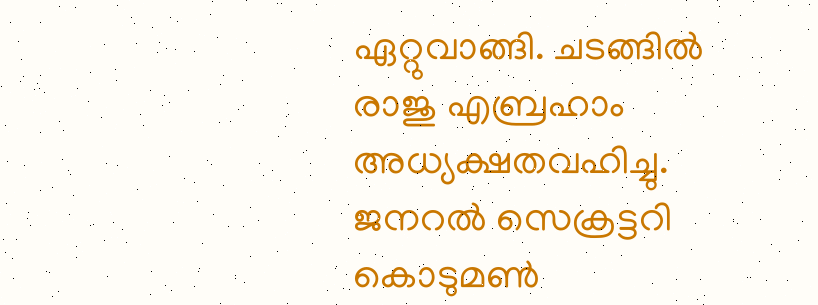ഏറ്റുവാങ്ങി. ചടങ്ങിൽ രാജു എബ്രഹാം അധ്യക്ഷതവഹിച്ചു. ജനറൽ സെക്രട്ടറി കൊടുമൺ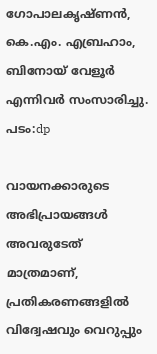ഗോപാലകൃഷ്ണൻ, കെ.എം. എബ്രഹാം, ബിനോയ് വേളൂർ എന്നിവർ സംസാരിച്ചു. പടം:dp

വായനക്കാരുടെ അഭിപ്രായങ്ങള്‍ അവരുടേത് മാത്രമാണ്, പ്രതികരണങ്ങളിൽ വിദ്വേഷവും വെറുപ്പും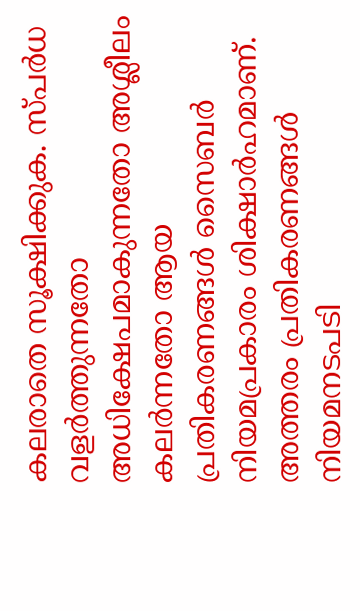കലരാതെ സൂക്ഷിക്കുക. സ്പർധ വളർത്തുന്നതോ അധിക്ഷേപമാകുന്നതോ അശ്ലീലം കലർന്നതോ ആയ പ്രതികരണങ്ങൾ സൈബർ നിയമപ്രകാരം ശിക്ഷാർഹമാണ്. അത്തരം പ്രതികരണങ്ങൾ നിയമനടപടി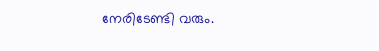നേരിടേണ്ടി വരും.